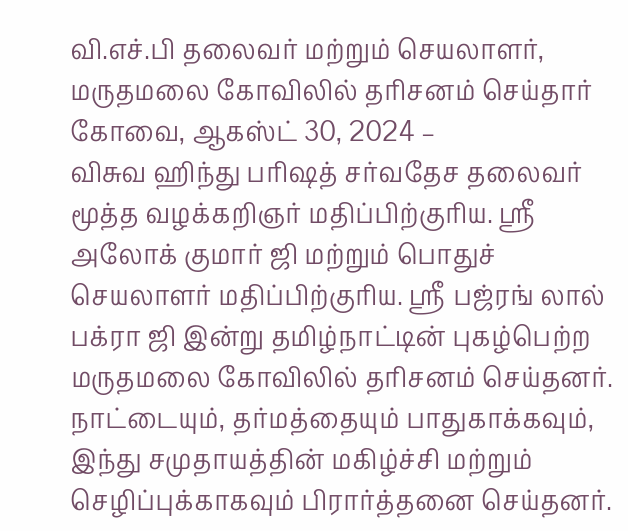வி.எச்.பி தலைவர் மற்றும் செயலாளர், மருதமலை கோவிலில் தரிசனம் செய்தார்
கோவை, ஆகஸ்ட் 30, 2024 –
விசுவ ஹிந்து பரிஷத் சர்வதேச தலைவர் மூத்த வழக்கறிஞர் மதிப்பிற்குரிய. ஸ்ரீ அலோக் குமார் ஜி மற்றும் பொதுச் செயலாளர் மதிப்பிற்குரிய. ஸ்ரீ பஜ்ரங் லால் பக்ரா ஜி இன்று தமிழ்நாட்டின் புகழ்பெற்ற மருதமலை கோவிலில் தரிசனம் செய்தனர். நாட்டையும், தர்மத்தையும் பாதுகாக்கவும், இந்து சமுதாயத்தின் மகிழ்ச்சி மற்றும் செழிப்புக்காகவும் பிரார்த்தனை செய்தனர்.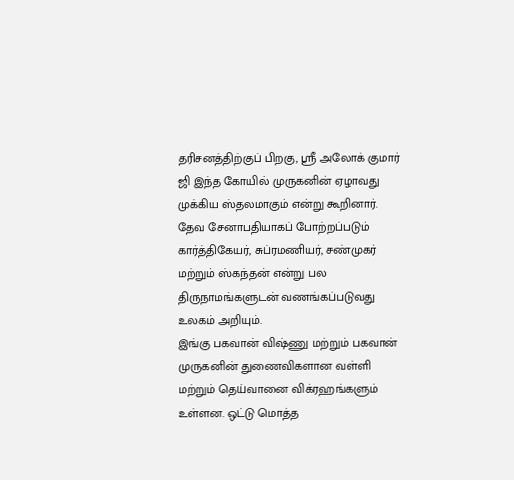தரிசனத்திற்குப் பிறகு, ஸ்ரீ அலோக் குமார் ஜி இந்த கோயில் முருகனின் ஏழாவது முக்கிய ஸ்தலமாகும் என்று கூறினார்.
தேவ சேனாபதியாகப் போற்றப்படும் கார்த்திகேயர், சுப்ரமணியர், சண்முகர் மற்றும் ஸ்கந்தன் என்று பல திருநாமங்களுடன் வணங்கப்படுவது உலகம் அறியும்.
இங்கு பகவான் விஷ்ணு மற்றும் பகவான் முருகனின் துணைவிகளான வள்ளி மற்றும் தெய்வானை விக்ரஹங்களும் உள்ளன. ஒட்டு மொத்த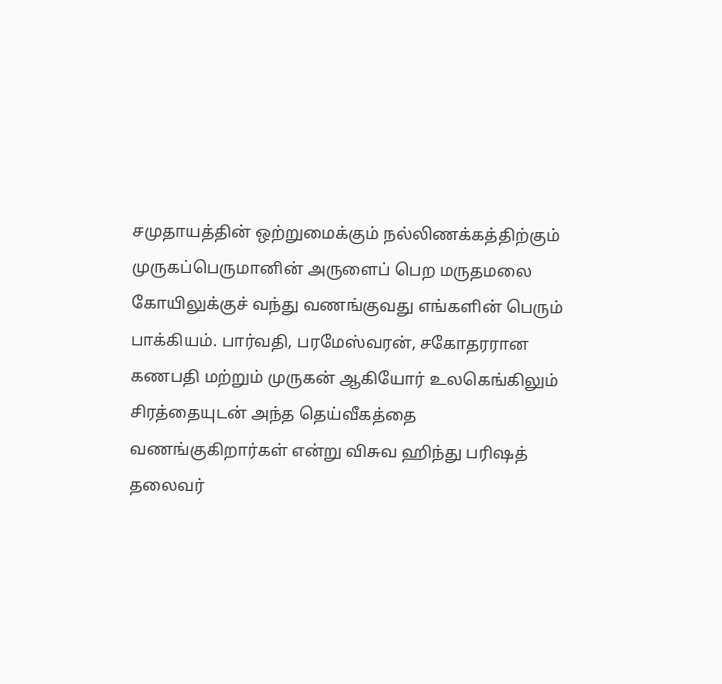சமுதாயத்தின் ஒற்றுமைக்கும் நல்லிணக்கத்திற்கும் முருகப்பெருமானின் அருளைப் பெற மருதமலை கோயிலுக்குச் வந்து வணங்குவது எங்களின் பெரும் பாக்கியம். பார்வதி, பரமேஸ்வரன், சகோதரரான கணபதி மற்றும் முருகன் ஆகியோர் உலகெங்கிலும் சிரத்தையுடன் அந்த தெய்வீகத்தை வணங்குகிறார்கள் என்று விசுவ ஹிந்து பரிஷத் தலைவர்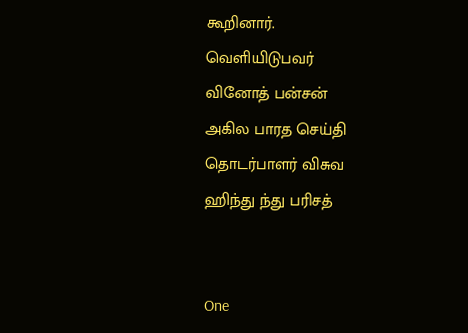கூறினார்.
வெளியிடுபவர்
வினோத் பன்சன்
அகில பாரத செய்தி தொடர்பாளர் விசுவ ஹிந்து ந்து பரிசத்


One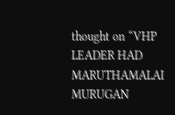thought on “VHP LEADER HAD MARUTHAMALAI MURUGAN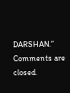DARSHAN.”
Comments are closed.